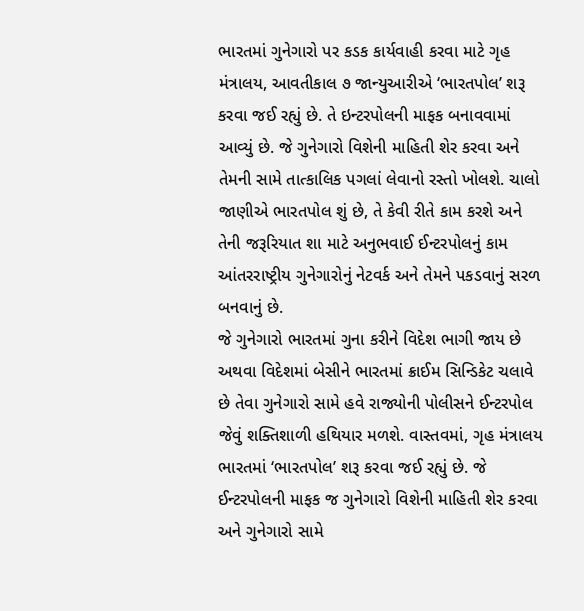ભારતમાં ગુનેગારો પર કડક કાર્યવાહી કરવા માટે ગૃહ મંત્રાલય, આવતીકાલ ૭ જાન્યુઆરીએ ‘ભારતપોલ’ શરૂ કરવા જઈ રહ્યું છે. તે ઇન્ટરપોલની માફક બનાવવામાં આવ્યું છે. જે ગુનેગારો વિશેની માહિતી શેર કરવા અને તેમની સામે તાત્કાલિક પગલાં લેવાનો રસ્તો ખોલશે. ચાલો જાણીએ ભારતપોલ શું છે, તે કેવી રીતે કામ કરશે અને તેની જરૂરિયાત શા માટે અનુભવાઈ ઈન્ટરપોલનું કામ આંતરરાષ્ટ્રીય ગુનેગારોનું નેટવર્ક અને તેમને પકડવાનું સરળ બનવાનું છે.
જે ગુનેગારો ભારતમાં ગુના કરીને વિદેશ ભાગી જાય છે અથવા વિદેશમાં બેસીને ભારતમાં ક્રાઈમ સિન્ડિકેટ ચલાવે છે તેવા ગુનેગારો સામે હવે રાજ્યોની પોલીસને ઈન્ટરપોલ જેવું શક્તિશાળી હથિયાર મળશે. વાસ્તવમાં, ગૃહ મંત્રાલય ભારતમાં ‘ભારતપોલ’ શરૂ કરવા જઈ રહ્યું છે. જે ઈન્ટરપોલની માફક જ ગુનેગારો વિશેની માહિતી શેર કરવા અને ગુનેગારો સામે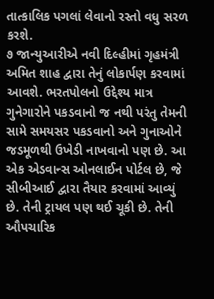તાત્કાલિક પગલાં લેવાનો રસ્તો વધુ સરળ કરશે.
૭ જાન્યુઆરીએ નવી દિલ્હીમાં ગૃહમંત્રી અમિત શાહ દ્વારા તેનું લોકાર્પણ કરવામાં આવશે. ભરતપોલનો ઉદ્દેશ્ય માત્ર ગુનેગારોને પકડવાનો જ નથી પરંતુ તેમની સામે સમયસર પકડવાનો અને ગુનાઓને જડમૂળથી ઉખેડી નાખવાનો પણ છે. આ એક એડવાન્સ ઓનલાઈન પોર્ટલ છે, જે સીબીઆઈ દ્વારા તૈયાર કરવામાં આવ્યું છે. તેની ટ્રાયલ પણ થઈ ચૂકી છે. તેની ઔપચારિક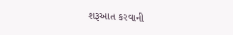શરૂઆત કરવાની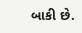બાકી છે.